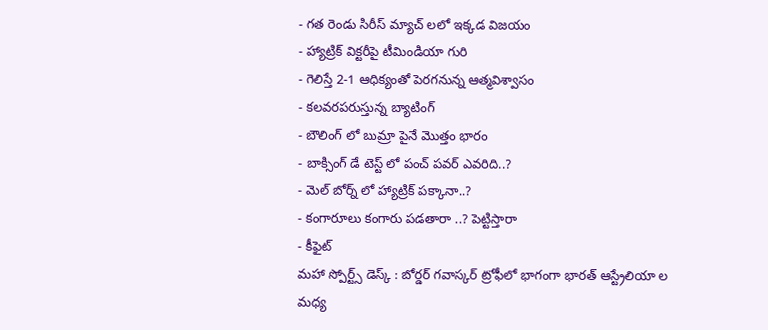- గత రెండు సిరీస్ మ్యాచ్ లలో ఇక్కడ విజయం
- హ్యాట్రిక్ విక్టరీపై టీమిండియా గురి
- గెలిస్తే 2-1 ఆధిక్యంతో పెరగనున్న ఆత్మవిశ్వాసం
- కలవరపరుస్తున్న బ్యాటింగ్
- బౌలింగ్ లో బుమ్రా పైనే మొత్తం భారం
- బాక్సింగ్ డే టెస్ట్ లో పంచ్ పవర్ ఎవరిది..?
- మెల్ బోర్న్ లో హ్యాట్రిక్ పక్కానా..?
- కంగారూలు కంగారు పడతారా ..? పెట్టిస్తారా
- కీఫైట్
మహా స్పోర్ట్స్ డెస్క్ : బోర్డర్ గవాస్కర్ ట్రోఫీలో భాగంగా భారత్ ఆస్ట్రేలియా ల మధ్య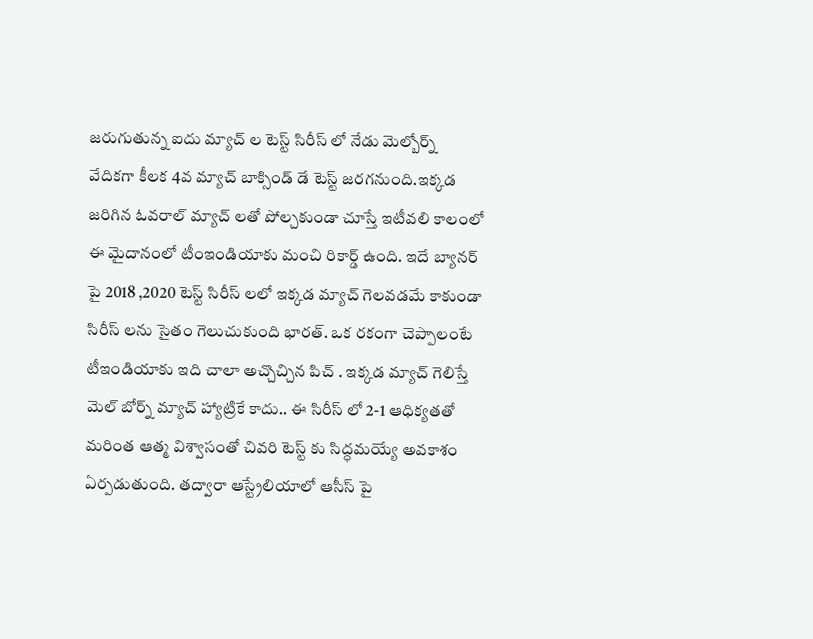జరుగుతున్న ఐదు మ్యాచ్ ల టెస్ట్ సిరీస్ లో నేడు మెల్బోర్న్ వేదికగా కీలక 4వ మ్యాచ్ బాక్సిండ్ డే టెస్ట్ జరగనుంది.ఇక్కడ జరిగిన ఓవరాల్ మ్యాచ్ లతో పోల్చకుండా చూస్తే ఇటీవలి కాలంలో ఈ మైదానంలో టీంఇండియాకు మంచి రికార్డ్ ఉంది. ఇదే బ్యానర్ పై 2018 ,2020 టెస్ట్ సిరీస్ లలో ఇక్కడ మ్యాచ్ గెలవడమే కాకుండా సిరీస్ లను సైతం గెలుచుకుంది భారత్. ఒక రకంగా చెప్పాలంటే టీఇండియాకు ఇది చాలా అచ్చొచ్చిన పిచ్ . ఇక్కడ మ్యాచ్ గెలిస్తే మెల్ బోర్న్ మ్యాచ్ హ్యాట్రికే కాదు.. ఈ సిరీస్ లో 2-1 ఆధిక్యతతో మరింత ఆత్మ విశ్వాసంతో చివరి టెస్ట్ కు సిద్ధమయ్యే అవకాశం ఏర్పడుతుంది. తద్వారా ఆస్ట్రేలియాలో ఆసీస్ పై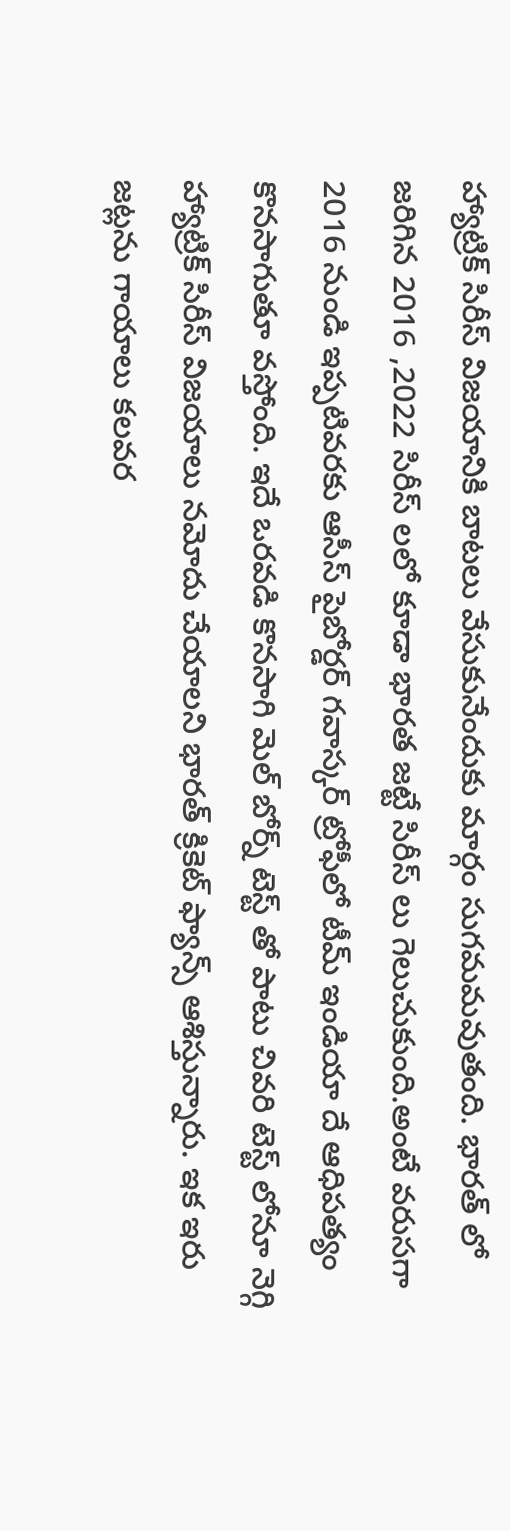హ్యాట్రిక్ సిరీస్ విజయానికి బాటలు వేసుకునేందుకు మార్గం సుగమమవుతంది. భారత్ లో జరిగిన 2016 ,2022 సిరీస్ లలో కూడా భారత జట్టే సిరీస్ లు గెలుచుకుంది.అంటే వరుసగా 2016 నుండి ఇప్పటివరకు ఆసీస్ పైబోర్డర్ గవాస్కర్ ట్రోఫీలో టీమ్ ఇండియా దే ఆధిపత్యం కొనసాగుతూ వస్తోంది. ఇదే ఒరవడి కొనసాగి మెల్ బోర్న్ టెస్ట్ తో పాటు చివరి టెస్ట్ లోనూ నెగ్గి హ్యాట్రిక్ సిరీస్ విజయాలు నమోదు చేయాలని భారత్ క్రికెట్ ఫ్యాన్స్ ఆశిస్తున్నారు. ఇక ఇరు జట్లను గాయాలు కలవర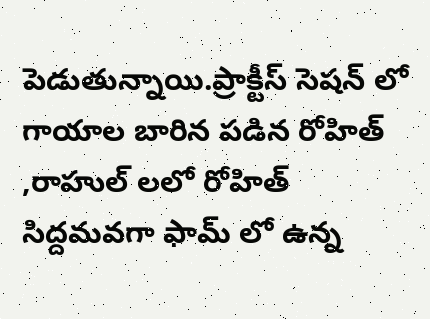పెడుతున్నాయి.ప్రాక్టీస్ సెషన్ లో గాయాల బారిన పడిన రోహిత్ ,రాహుల్ లలో రోహిత్ సిద్దమవగా ఫామ్ లో ఉన్న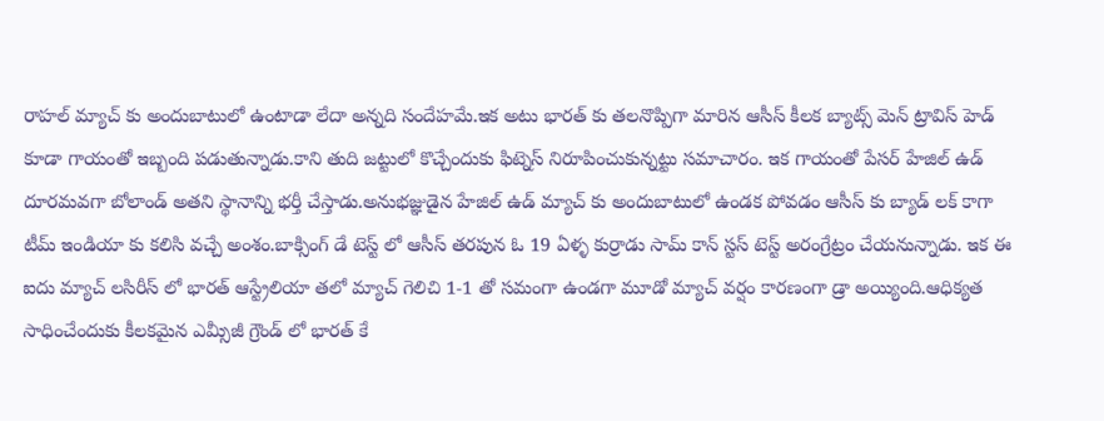రాహల్ మ్యాచ్ కు అందుబాటులో ఉంటాడా లేదా అన్నది సందేహమే.ఇక అటు భారత్ కు తలనొప్పిగా మారిన ఆసీస్ కీలక బ్యాట్స్ మెన్ ట్రావిస్ హెడ్ కూడా గాయంతో ఇబ్బంది పడుతున్నాడు.కాని తుది జట్టులో కొచ్చేందుకు ఫిట్నెస్ నిరూపించుకున్నట్టు సమాచారం. ఇక గాయంతో పేసర్ హేజిల్ ఉడ్ దూరమవగా బోలాండ్ అతని స్థానాన్ని భర్తీ చేస్తాడు.అనుభజ్ఞుడైన హేజిల్ ఉడ్ మ్యాచ్ కు అందుబాటులో ఉండక పోవడం ఆసీస్ కు బ్యాడ్ లక్ కాగా టీమ్ ఇండియా కు కలిసి వచ్చే అంశం.బాక్సింగ్ డే టెస్ట్ లో ఆసీస్ తరపున ఓ 19 ఏళ్ళ కుర్రాడు సామ్ కాన్ స్టస్ టెస్ట్ అరంగ్రేట్రం చేయనున్నాడు. ఇక ఈ ఐదు మ్యాచ్ లసిరీస్ లో భారత్ ఆస్ట్రేలియా తలో మ్యాచ్ గెలిచి 1-1 తో సమంగా ఉండగా మూడో మ్యాచ్ వర్షం కారణంగా డ్రా అయ్యింది.ఆధిక్యత సాధించేందుకు కీలకమైన ఎమ్సీజీ గ్రౌండ్ లో భారత్ కే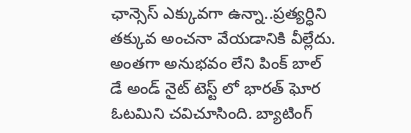ఛాన్సెస్ ఎక్కువగా ఉన్నా..ప్రత్యర్ధిని తక్కువ అంచనా వేయడానికి వీల్లేదు. అంతగా అనుభవం లేని పింక్ బాల్ డే అండ్ నైట్ టెస్ట్ లో భారత్ ఘోర ఓటమిని చవిచూసింది. బ్యాటింగ్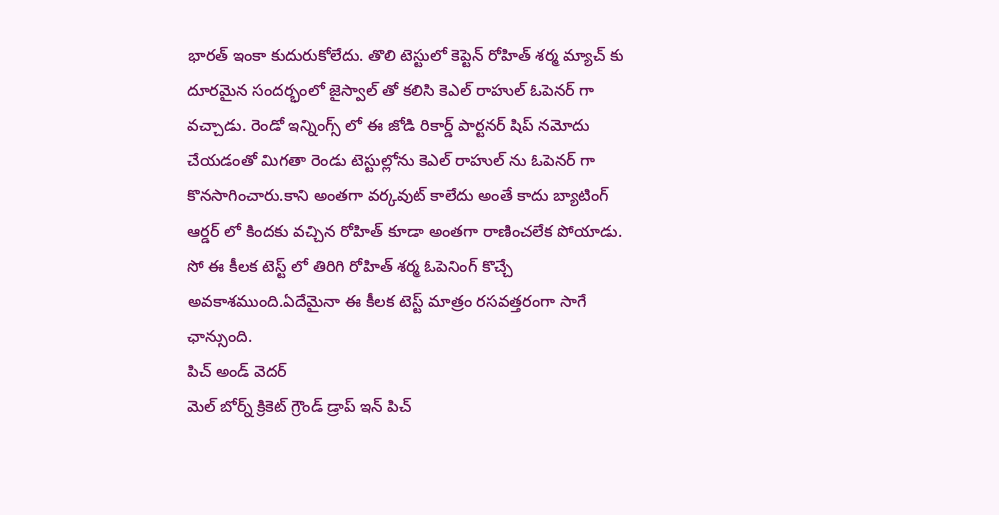భారత్ ఇంకా కుదురుకోలేదు. తొలి టెస్టులో కెప్టెన్ రోహిత్ శర్మ మ్యాచ్ కు దూరమైన సందర్భంలో జైస్వాల్ తో కలిసి కెఎల్ రాహుల్ ఓపెనర్ గా వచ్చాడు. రెండో ఇన్నింగ్స్ లో ఈ జోడి రికార్డ్ పార్టనర్ షిప్ నమోదు చేయడంతో మిగతా రెండు టెస్టుల్లోను కెఎల్ రాహుల్ ను ఓపెనర్ గా కొనసాగించారు.కాని అంతగా వర్కవుట్ కాలేదు అంతే కాదు బ్యాటింగ్ ఆర్డర్ లో కిందకు వచ్చిన రోహిత్ కూడా అంతగా రాణించలేక పోయాడు. సో ఈ కీలక టెస్ట్ లో తిరిగి రోహిత్ శర్మ ఓపెనింగ్ కొచ్చే అవకాశముంది.ఏదేమైనా ఈ కీలక టెస్ట్ మాత్రం రసవత్తరంగా సాగే ఛాన్సుంది.
పిచ్ అండ్ వెదర్
మెల్ బోర్న్ క్రికెట్ గ్రౌండ్ డ్రాప్ ఇన్ పిచ్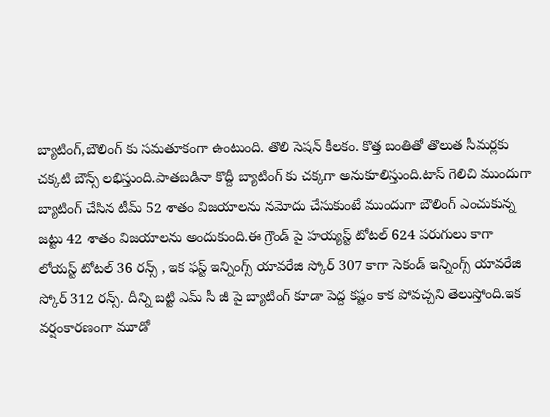బ్యాటింగ్,బౌలింగ్ కు సమతూకంగా ఉంటుంది. తొలి సెషన్ కీలకం. కొత్త బంతితో తొలుత సీమర్లకు చక్కటి బౌన్స్ లభిస్తుంది.పాతబడినా కొద్దీ బ్యాటింగ్ కు చక్కగా అనుకూలిస్తుంది.టాస్ గెలిచి ముందుగా బ్యాటింగ్ చేసిన టీమ్ 52 శాతం విజయాలను నమోదు చేసుకుంటే ముందుగా బౌలింగ్ ఎంచుకున్న జట్టు 42 శాతం విజయాలను అందుకుంది.ఈ గ్రౌండ్ పై హయ్యస్ట్ టోటల్ 624 పరుగులు కాగా లోయస్ట్ టోటల్ 36 రన్స్ , ఇక ఫస్ట్ ఇన్నింగ్స్ యావరేజి స్కోర్ 307 కాగా సెకండ్ ఇన్నింగ్స్ యావరేజి స్కోర్ 312 రన్స్. దీన్ని బట్టి ఎమ్ సీ జీ పై బ్యాటింగ్ కూడా పెద్ద కష్టం కాక పోవచ్చని తెలుస్తోంది.ఇక వర్షంకారణంగా మూడో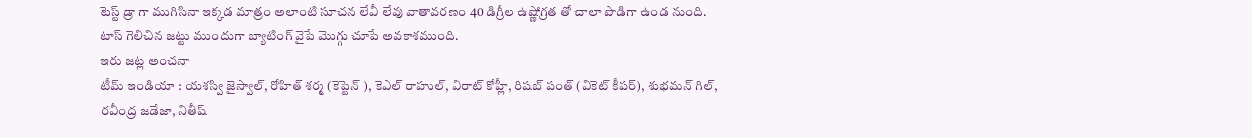టెస్ట్ డ్రా గా ముగిసినా ఇక్కడ మాత్రం అలాంటి సూచన లేవీ లేవు వాతావరణం 40 డిగ్రీల ఉష్ణోగ్రత తో చాలా పొడిగా ఉండ నుంది. టాస్ గెలిచిన జట్టు ముందుగా బ్యాటింగ్ వైపే మొగ్గు చూపే అవకాశముంది.
ఇరు జట్ల అంచనా
టీమ్ ఇండియా : యశస్వి జైస్వాల్, రోహిత్ శర్మ (కెప్టెన్ ), కెఎల్ రాహుల్, విరాట్ కోహ్లీ, రిషబ్ పంత్ (వికెట్ కీపర్), శుభమన్ గిల్, రవీంద్ర జడేజా, నితీష్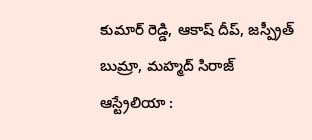కుమార్ రెడ్డి, ఆకాష్ దీప్, జస్ప్రీత్ బుమ్రా, మహ్మద్ సిరాజ్
ఆస్ట్రేలియా :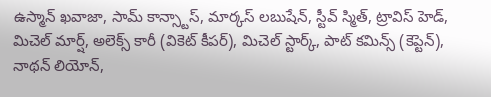ఉస్మాన్ ఖవాజా, సామ్ కాన్స్టాస్, మార్కస్ లబుషేన్, స్టీవ్ స్మిత్, ట్రావిస్ హెడ్, మిచెల్ మార్ష్, అలెక్స్ కారీ (వికెట్ కీపర్), మిచెల్ స్టార్క్, పాట్ కమిన్స్ (కెప్టెన్), నాథన్ లియోన్,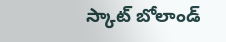స్కాట్ బోలాండ్